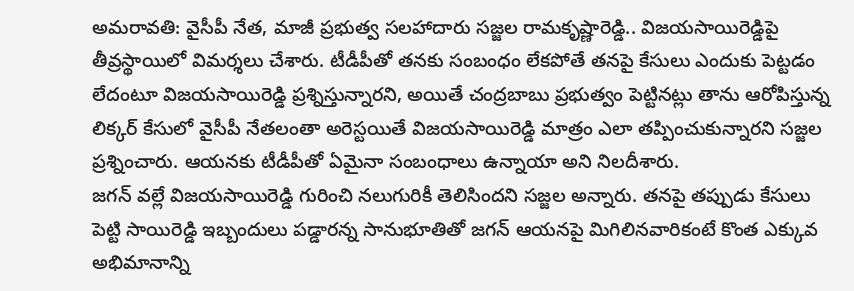అమరావతి: వైసీపీ నేత, మాజీ ప్రభుత్వ సలహాదారు సజ్జల రామకృష్ణారెడ్డి.. విజయసాయిరెడ్డిపై తీవ్రస్థాయిలో విమర్శలు చేశారు. టీడీపీతో తనకు సంబంధం లేకపోతే తనపై కేసులు ఎందుకు పెట్టడం లేదంటూ విజయసాయిరెడ్డి ప్రశ్నిస్తున్నారని, అయితే చంద్రబాబు ప్రభుత్వం పెట్టినట్లు తాను ఆరోపిస్తున్న లిక్కర్ కేసులో వైసీపీ నేతలంతా అరెస్టయితే విజయసాయిరెడ్డి మాత్రం ఎలా తప్పించుకున్నారని సజ్జల ప్రశ్నించారు. ఆయనకు టీడీపీతో ఏమైనా సంబంధాలు ఉన్నాయా అని నిలదీశారు.
జగన్ వల్లే విజయసాయిరెడ్డి గురించి నలుగురికీ తెలిసిందని సజ్జల అన్నారు. తనపై తప్పుడు కేసులు పెట్టి సాయిరెడ్డి ఇబ్బందులు పడ్డారన్న సానుభూతితో జగన్ ఆయనపై మిగిలినవారికంటే కొంత ఎక్కువ అభిమానాన్ని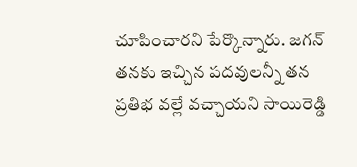చూపించారని పేర్కొన్నారు. జగన్ తనకు ఇచ్చిన పదవులన్నీ తన ప్రతిభ వల్లే వచ్చాయని సాయిరెడ్డి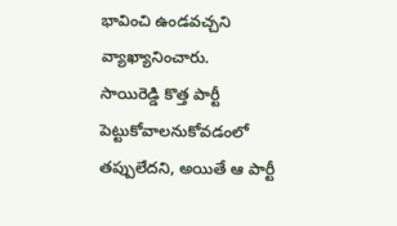భావించి ఉండవచ్చని వ్యాఖ్యానించారు.
సాయిరెడ్డి కొత్త పార్టీ పెట్టుకోవాలనుకోవడంలో తప్పులేదని, అయితే ఆ పార్టీ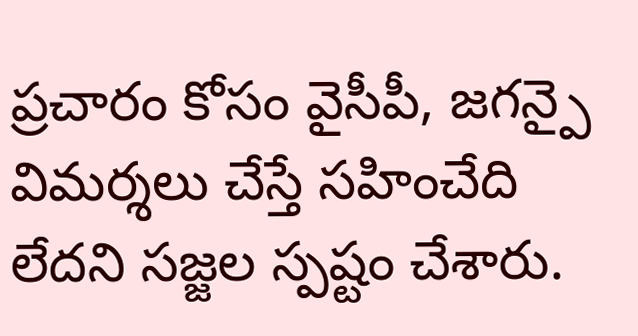ప్రచారం కోసం వైసీపీ, జగన్పై విమర్శలు చేస్తే సహించేది లేదని సజ్జల స్పష్టం చేశారు.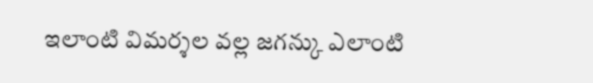ఇలాంటి విమర్శల వల్ల జగన్కు ఎలాంటి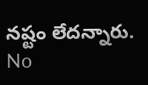నష్టం లేదన్నారు.
No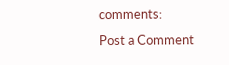comments:
Post a Comment